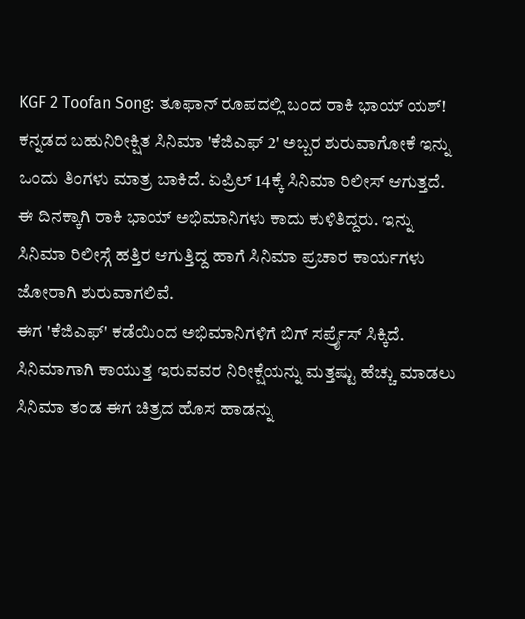KGF 2 Toofan Song: ತೂಫಾನ್ ರೂಪದಲ್ಲಿ ಬಂದ ರಾಕಿ ಭಾಯ್ ಯಶ್!
ಕನ್ನಡದ ಬಹುನಿರೀಕ್ಷಿತ ಸಿನಿಮಾ 'ಕೆಜಿಎಫ್ 2' ಅಬ್ಬರ ಶುರುವಾಗೋಕೆ ಇನ್ನು ಒಂದು ತಿಂಗಳು ಮಾತ್ರ ಬಾಕಿದೆ. ಏಪ್ರಿಲ್ 14ಕ್ಕೆ ಸಿನಿಮಾ ರಿಲೀಸ್ ಆಗುತ್ತದೆ. ಈ ದಿನಕ್ಕಾಗಿ ರಾಕಿ ಭಾಯ್ ಅಭಿಮಾನಿಗಳು ಕಾದು ಕುಳಿತಿದ್ದರು. ಇನ್ನು ಸಿನಿಮಾ ರಿಲೀಸ್ಗೆ ಹತ್ತಿರ ಆಗುತ್ತಿದ್ದ ಹಾಗೆ ಸಿನಿಮಾ ಪ್ರಚಾರ ಕಾರ್ಯಗಳು ಜೋರಾಗಿ ಶುರುವಾಗಲಿವೆ.
ಈಗ 'ಕೆಜಿಎಫ್' ಕಡೆಯಿಂದ ಅಭಿಮಾನಿಗಳಿಗೆ ಬಿಗ್ ಸರ್ಪ್ರೈಸ್ ಸಿಕ್ಕಿದೆ. ಸಿನಿಮಾಗಾಗಿ ಕಾಯುತ್ತ ಇರುವವರ ನಿರೀಕ್ಷೆಯನ್ನು ಮತ್ತಷ್ಟು ಹೆಚ್ಚು ಮಾಡಲು ಸಿನಿಮಾ ತಂಡ ಈಗ ಚಿತ್ರದ ಹೊಸ ಹಾಡನ್ನು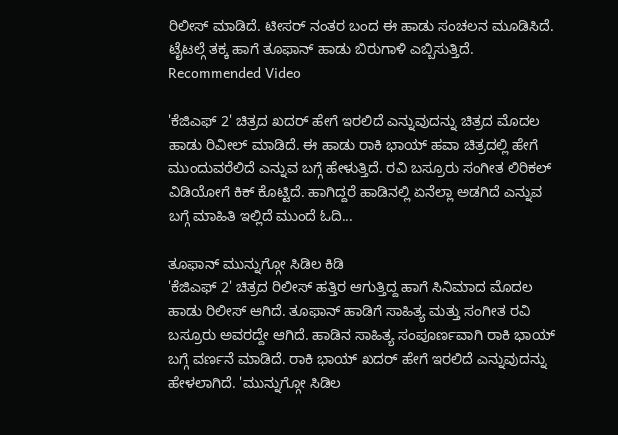ರಿಲೀಸ್ ಮಾಡಿದೆ. ಟೀಸರ್ ನಂತರ ಬಂದ ಈ ಹಾಡು ಸಂಚಲನ ಮೂಡಿಸಿದೆ. ಟೈಟಲ್ಗೆ ತಕ್ಕ ಹಾಗೆ ತೂಫಾನ್ ಹಾಡು ಬಿರುಗಾಳಿ ಎಬ್ಬಿಸುತ್ತಿದೆ.
Recommended Video

'ಕೆಜಿಎಫ್ 2' ಚಿತ್ರದ ಖದರ್ ಹೇಗೆ ಇರಲಿದೆ ಎನ್ನುವುದನ್ನು ಚಿತ್ರದ ಮೊದಲ ಹಾಡು ರಿವೀಲ್ ಮಾಡಿದೆ. ಈ ಹಾಡು ರಾಕಿ ಭಾಯ್ ಹವಾ ಚಿತ್ರದಲ್ಲಿ ಹೇಗೆ ಮುಂದುವರೆಲಿದೆ ಎನ್ನುವ ಬಗ್ಗೆ ಹೇಳುತ್ತಿದೆ. ರವಿ ಬಸ್ರೂರು ಸಂಗೀತ ಲಿರಿಕಲ್ ವಿಡಿಯೋಗೆ ಕಿಕ್ ಕೊಟ್ಟಿದೆ. ಹಾಗಿದ್ದರೆ ಹಾಡಿನಲ್ಲಿ ಏನೆಲ್ಲಾ ಅಡಗಿದೆ ಎನ್ನುವ ಬಗ್ಗೆ ಮಾಹಿತಿ ಇಲ್ಲಿದೆ ಮುಂದೆ ಓದಿ...

ತೂಫಾನ್ ಮುನ್ನುಗ್ಗೋ ಸಿಡಿಲ ಕಿಡಿ
'ಕೆಜಿಎಫ್ 2' ಚಿತ್ರದ ರಿಲೀಸ್ ಹತ್ತಿರ ಆಗುತ್ತಿದ್ದ ಹಾಗೆ ಸಿನಿಮಾದ ಮೊದಲ ಹಾಡು ರಿಲೀಸ್ ಆಗಿದೆ. ತೂಫಾನ್ ಹಾಡಿಗೆ ಸಾಹಿತ್ಯ ಮತ್ತು ಸಂಗೀತ ರವಿ ಬಸ್ರೂರು ಅವರದ್ದೇ ಆಗಿದೆ. ಹಾಡಿನ ಸಾಹಿತ್ಯ ಸಂಪೂರ್ಣವಾಗಿ ರಾಕಿ ಭಾಯ್ ಬಗ್ಗೆ ವರ್ಣನೆ ಮಾಡಿದೆ. ರಾಕಿ ಭಾಯ್ ಖದರ್ ಹೇಗೆ ಇರಲಿದೆ ಎನ್ನುವುದನ್ನು ಹೇಳಲಾಗಿದೆ. 'ಮುನ್ನುಗ್ಗೋ ಸಿಡಿಲ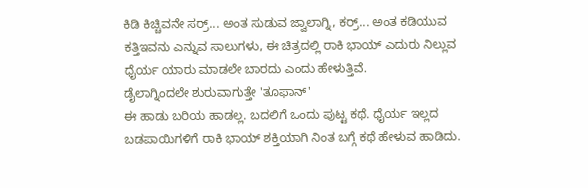ಕಿಡಿ ಕಿಚ್ಚಿವನೇ ಸರ್ರ್... ಅಂತ ಸುಡುವ ಜ್ವಾಲಾಗ್ನಿ, ಕರ್ರ್... ಅಂತ ಕಡಿಯುವ ಕತ್ತಿಇವನು ಎನ್ನುವ ಸಾಲುಗಳು, ಈ ಚಿತ್ರದಲ್ಲಿ ರಾಕಿ ಭಾಯ್ ಎದುರು ನಿಲ್ಲುವ ಧೈರ್ಯ ಯಾರು ಮಾಡಲೇ ಬಾರದು ಎಂದು ಹೇಳುತ್ತಿವೆ.
ಡೈಲಾಗ್ನಿಂದಲೇ ಶುರುವಾಗುತ್ತೇ 'ತೂಫಾನ್'
ಈ ಹಾಡು ಬರಿಯ ಹಾಡಲ್ಲ. ಬದಲಿಗೆ ಒಂದು ಪುಟ್ಟ ಕಥೆ. ಧೈರ್ಯ ಇಲ್ಲದ ಬಡಪಾಯಿಗಳಿಗೆ ರಾಕಿ ಭಾಯ್ ಶಕ್ತಿಯಾಗಿ ನಿಂತ ಬಗ್ಗೆ ಕಥೆ ಹೇಳುವ ಹಾಡಿದು.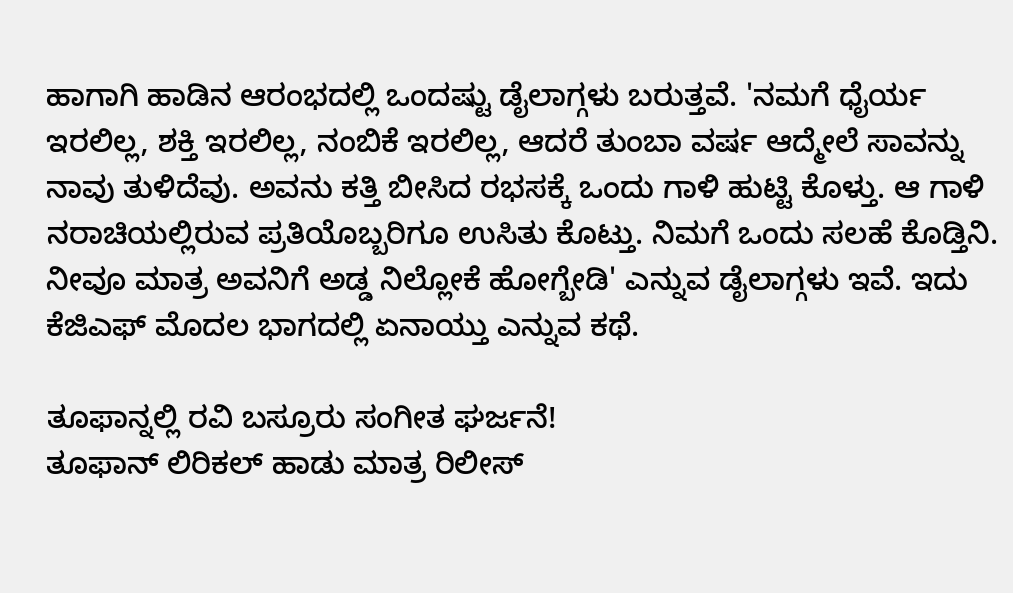ಹಾಗಾಗಿ ಹಾಡಿನ ಆರಂಭದಲ್ಲಿ ಒಂದಷ್ಟು ಡೈಲಾಗ್ಗಳು ಬರುತ್ತವೆ. 'ನಮಗೆ ಧೈರ್ಯ ಇರಲಿಲ್ಲ, ಶಕ್ತಿ ಇರಲಿಲ್ಲ, ನಂಬಿಕೆ ಇರಲಿಲ್ಲ, ಆದರೆ ತುಂಬಾ ವರ್ಷ ಆದ್ಮೇಲೆ ಸಾವನ್ನು ನಾವು ತುಳಿದೆವು. ಅವನು ಕತ್ತಿ ಬೀಸಿದ ರಭಸಕ್ಕೆ ಒಂದು ಗಾಳಿ ಹುಟ್ಟಿ ಕೊಳ್ತು. ಆ ಗಾಳಿ ನರಾಚಿಯಲ್ಲಿರುವ ಪ್ರತಿಯೊಬ್ಬರಿಗೂ ಉಸಿತು ಕೊಟ್ತು. ನಿಮಗೆ ಒಂದು ಸಲಹೆ ಕೊಡ್ತಿನಿ. ನೀವೂ ಮಾತ್ರ ಅವನಿಗೆ ಅಡ್ಡ ನಿಲ್ಲೋಕೆ ಹೋಗ್ಬೇಡಿ' ಎನ್ನುವ ಡೈಲಾಗ್ಗಳು ಇವೆ. ಇದು ಕೆಜಿಎಫ್ ಮೊದಲ ಭಾಗದಲ್ಲಿ ಏನಾಯ್ತು ಎನ್ನುವ ಕಥೆ.

ತೂಫಾನ್ನಲ್ಲಿ ರವಿ ಬಸ್ರೂರು ಸಂಗೀತ ಘರ್ಜನೆ!
ತೂಫಾನ್ ಲಿರಿಕಲ್ ಹಾಡು ಮಾತ್ರ ರಿಲೀಸ್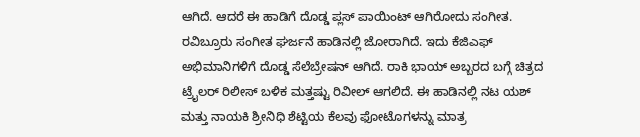ಆಗಿದೆ. ಆದರೆ ಈ ಹಾಡಿಗೆ ದೊಡ್ಡ ಪ್ಲಸ್ ಪಾಯಿಂಟ್ ಆಗಿರೋದು ಸಂಗೀತ. ರವಿಬ್ರೂರು ಸಂಗೀತ ಘರ್ಜನೆ ಹಾಡಿನಲ್ಲಿ ಜೋರಾಗಿದೆ. ಇದು ಕೆಜಿಎಫ್ ಅಭಿಮಾನಿಗಳಿಗೆ ದೊಡ್ಡ ಸೆಲೆಬ್ರೇಷನ್ ಆಗಿದೆ. ರಾಕಿ ಭಾಯ್ ಅಬ್ಬರದ ಬಗ್ಗೆ ಚಿತ್ರದ ಟ್ರೈಲರ್ ರಿಲೀಸ್ ಬಳಿಕ ಮತ್ತಷ್ಟು ರಿವೀಲ್ ಆಗಲಿದೆ. ಈ ಹಾಡಿನಲ್ಲಿ ನಟ ಯಶ್ ಮತ್ತು ನಾಯಕಿ ಶ್ರೀನಿಧಿ ಶೆಟ್ಟಿಯ ಕೆಲವು ಫೋಟೊಗಳನ್ನು ಮಾತ್ರ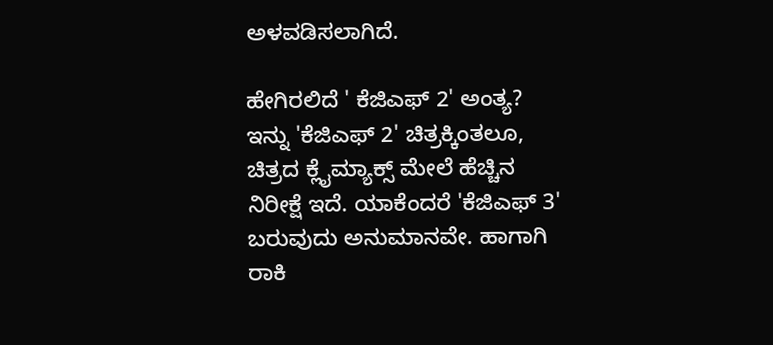ಅಳವಡಿಸಲಾಗಿದೆ.

ಹೇಗಿರಲಿದೆ ' ಕೆಜಿಎಫ್ 2' ಅಂತ್ಯ?
ಇನ್ನು 'ಕೆಜಿಎಫ್ 2' ಚಿತ್ರಕ್ಕಿಂತಲೂ, ಚಿತ್ರದ ಕ್ಲೈಮ್ಯಾಕ್ಸ್ ಮೇಲೆ ಹೆಚ್ಚಿನ ನಿರೀಕ್ಷೆ ಇದೆ. ಯಾಕೆಂದರೆ 'ಕೆಜಿಎಫ್ 3' ಬರುವುದು ಅನುಮಾನವೇ. ಹಾಗಾಗಿ ರಾಕಿ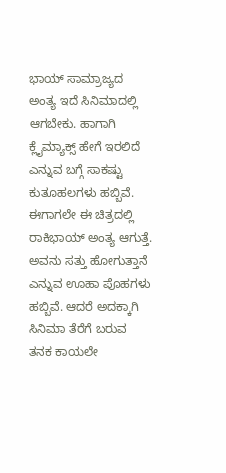ಭಾಯ್ ಸಾಮ್ರಾಜ್ಯದ ಅಂತ್ಯ ಇದೆ ಸಿನಿಮಾದಲ್ಲಿ ಆಗಬೇಕು. ಹಾಗಾಗಿ ಕ್ಲೈಮ್ಯಾಕ್ಸ್ ಹೇಗೆ ಇರಲಿದೆ ಎನ್ನುವ ಬಗ್ಗೆ ಸಾಕಷ್ಟು ಕುತೂಹಲಗಳು ಹಬ್ಬಿವೆ. ಈಗಾಗಲೇ ಈ ಚಿತ್ರದಲ್ಲಿ ರಾಕಿಭಾಯ್ ಅಂತ್ಯ ಆಗುತ್ತೆ. ಅವನು ಸತ್ತು ಹೋಗುತ್ತಾನೆ ಎನ್ನುವ ಊಹಾ ಪೊಹಗಳು ಹಬ್ಬಿವೆ. ಆದರೆ ಅದಕ್ಕಾಗಿ ಸಿನಿಮಾ ತೆರೆಗೆ ಬರುವ ತನಕ ಕಾಯಲೇ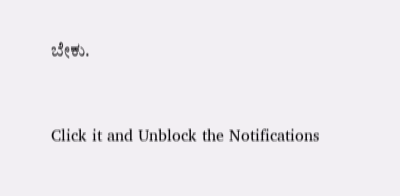ಬೇಕು.


Click it and Unblock the Notifications